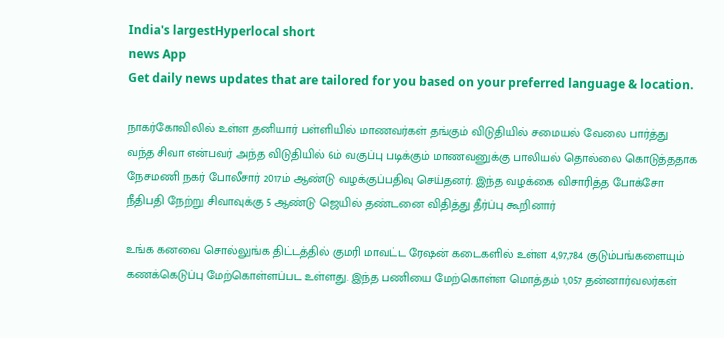India's largestHyperlocal short
news App
Get daily news updates that are tailored for you based on your preferred language & location.

நாகர்கோவிலில் உள்ள தனியார் பள்ளியில் மாணவர்கள் தங்கும் விடுதியில் சமையல் வேலை பார்த்து வந்த சிவா என்பவர் அந்த விடுதியில் 6ம் வகுப்பு படிக்கும் மாணவனுக்கு பாலியல் தொல்லை கொடுத்ததாக நேசமணி நகர் போலீசார் 2017ம் ஆண்டு வழக்குப்பதிவு செய்தனர். இந்த வழக்கை விசாரித்த போக்சோ நீதிபதி நேற்று சிவாவுக்கு 5 ஆண்டு ஜெயில் தண்டனை விதித்து தீர்ப்பு கூறினார்

உங்க கனவை சொல்லுங்க திட்டத்தில் குமரி மாவட்ட ரேஷன் கடைகளில் உள்ள 4,97,784 குடும்பங்களையும் கணக்கெடுப்பு மேற்கொள்ளப்பட உள்ளது. இந்த பணியை மேற்கொள்ள மொத்தம் 1,057 தன்னார்வலர்கள்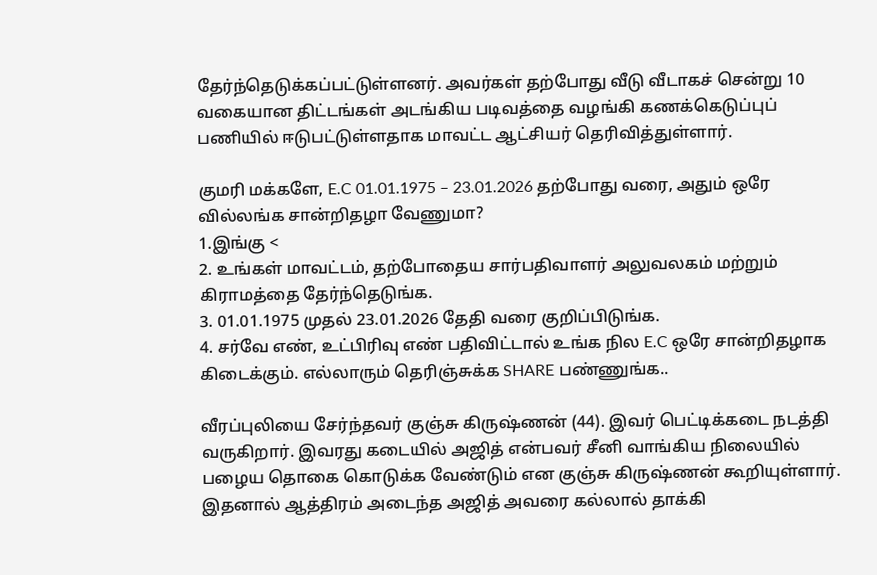தேர்ந்தெடுக்கப்பட்டுள்ளனர். அவர்கள் தற்போது வீடு வீடாகச் சென்று 10 வகையான திட்டங்கள் அடங்கிய படிவத்தை வழங்கி கணக்கெடுப்புப் பணியில் ஈடுபட்டுள்ளதாக மாவட்ட ஆட்சியர் தெரிவித்துள்ளார்.

குமரி மக்களே, E.C 01.01.1975 – 23.01.2026 தற்போது வரை, அதும் ஒரே வில்லங்க சான்றிதழா வேணுமா?
1.இங்கு <
2. உங்கள் மாவட்டம், தற்போதைய சார்பதிவாளர் அலுவலகம் மற்றும் கிராமத்தை தேர்ந்தெடுங்க.
3. 01.01.1975 முதல் 23.01.2026 தேதி வரை குறிப்பிடுங்க.
4. சர்வே எண், உட்பிரிவு எண் பதிவிட்டால் உங்க நில E.C ஒரே சான்றிதழாக கிடைக்கும். எல்லாரும் தெரிஞ்சுக்க SHARE பண்ணுங்க..

வீரப்புலியை சேர்ந்தவர் குஞ்சு கிருஷ்ணன் (44). இவர் பெட்டிக்கடை நடத்தி வருகிறார். இவரது கடையில் அஜித் என்பவர் சீனி வாங்கிய நிலையில் பழைய தொகை கொடுக்க வேண்டும் என குஞ்சு கிருஷ்ணன் கூறியுள்ளார். இதனால் ஆத்திரம் அடைந்த அஜித் அவரை கல்லால் தாக்கி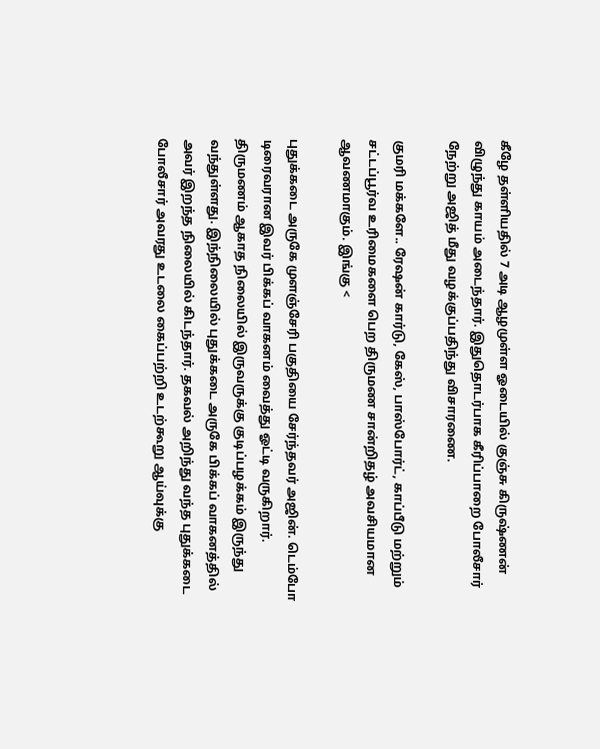கீழே தள்ளியதில் 7 அடி ஆழமுள்ள ஓடையில் குஞ்சு கிருஷ்ணன் விழுந்து காயம் அடைந்தார். இதுதொடர்பாக கீரிப்பாறை போலீசார் நேற்று அஜித் மீது வழக்குப்பதிந்து விசாரணை.

குமரி மக்களே.. ரேஷன் கார்டு, கேஸ், பாஸ்போர்ட், காப்பீடு மற்றும் சட்டப்பூர்வ உரிமைகளை பெற திருமண சான்றிதழ் அவசியமான ஆவணமாகும். இங்கு <

புதுக்கடை அருகே முளஞ்சேரி பகுதியை சேர்ந்தவர் அஜின். டெம்போ டிரைவரான இவர் பிக்கப் வாகனம் வைத்து ஓட்டி வருகிறார். திருமணம் ஆகாத நிலையில் இருவருக்கு குடிப்பழக்கம் இருந்து வந்துள்ளது. இந்நிலையில் புதுக்கடை அருகே பிக்கப் வாகனத்தில் அவர் இறந்த நிலையில் கிடந்தார். தகவல் அறிந்து வந்த புதுக்கடை போலீசார் அவரது உடலை கைப்பற்றி உடற்கூறு ஆய்வுக்கு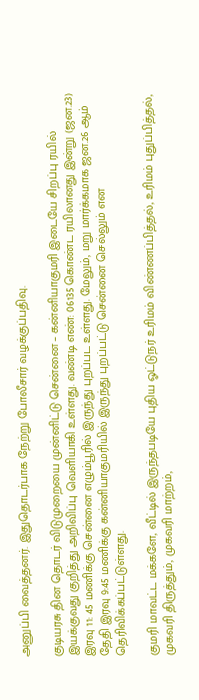அனுப்பி வைத்தனர். இதுதொடர்பாக நேற்று போலீசார் வழக்குப்பதிவு.

குடியரசு தின தொடர் விடுமுறையை முன்னிட்டு சென்னை – கன்னியாகுமரி இடையே சிறப்பு ரயில் இயக்குவது குறித்து அறிவிப்பு வெளியாகி உள்ளது. வண்டி எண்: 06135 கொண்ட ரயிலானது இன்று (ஜன.23) இரவு 11: 45 மணிக்கு சென்னை எழும்பூரில் இருந்து புறப்பட உள்ளது. மேலும், மறு மார்க்கமாக ஜன.26 ஆம் தேதி இரவு 9:45 மணிக்கு கன்னியாகுமரியில் இருந்து புறப்பட்டு சென்னை செல்லும் என தெரிவிக்கப்பட்டுள்ளது.

குமரி மாவட்ட மக்களே, வீட்டில் இருந்தபடியே புதிய ஓட்டுநர் உரிமம் விண்ணப்பித்தல், உரிமம் புதுப்பித்தல், முகவரி திருத்தும், முகவரி மாற்றம்,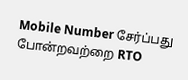Mobile Number சேர்ப்பது போன்றவற்றை RTO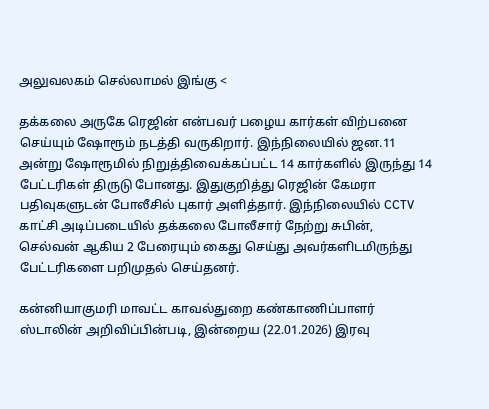அலுவலகம் செல்லாமல் இங்கு <

தக்கலை அருகே ரெஜின் என்பவர் பழைய கார்கள் விற்பனை செய்யும் ஷோரூம் நடத்தி வருகிறார். இந்நிலையில் ஜன.11 அன்று ஷோரூமில் நிறுத்திவைக்கப்பட்ட 14 கார்களில் இருந்து 14 பேட்டரிகள் திருடு போனது. இதுகுறித்து ரெஜின் கேமரா பதிவுகளுடன் போலீசில் புகார் அளித்தார். இந்நிலையில் CCTV காட்சி அடிப்படையில் தக்கலை போலீசார் நேற்று சுபின், செல்வன் ஆகிய 2 பேரையும் கைது செய்து அவர்களிடமிருந்து பேட்டரிகளை பறிமுதல் செய்தனர்.

கன்னியாகுமரி மாவட்ட காவல்துறை கண்காணிப்பாளர் ஸ்டாலின் அறிவிப்பின்படி, இன்றைய (22.01.2026) இரவு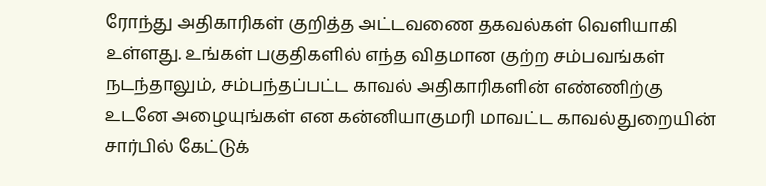ரோந்து அதிகாரிகள் குறித்த அட்டவணை தகவல்கள் வெளியாகி உள்ளது. உங்கள் பகுதிகளில் எந்த விதமான குற்ற சம்பவங்கள் நடந்தாலும், சம்பந்தப்பட்ட காவல் அதிகாரிகளின் எண்ணிற்கு உடனே அழையுங்கள் என கன்னியாகுமரி மாவட்ட காவல்துறையின் சார்பில் கேட்டுக்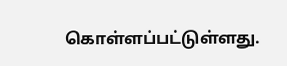கொள்ளப்பட்டுள்ளது.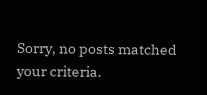Sorry, no posts matched your criteria.